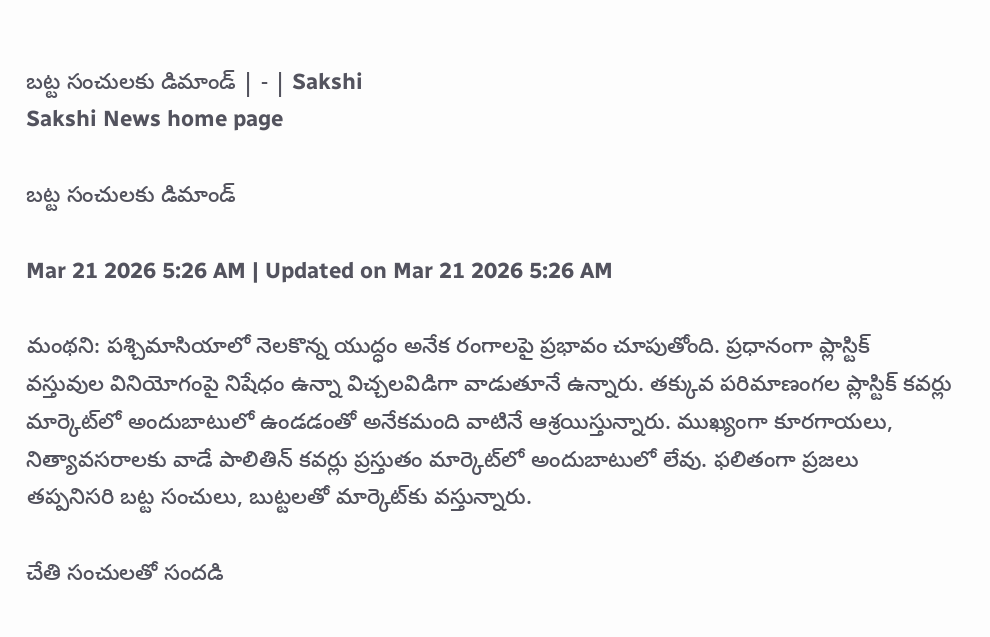బట్ట సంచులకు డిమాండ్‌ | - | Sakshi
Sakshi News home page

బట్ట సంచులకు డిమాండ్‌

Mar 21 2026 5:26 AM | Updated on Mar 21 2026 5:26 AM

మంథని: పశ్చిమాసియాలో నెలకొన్న యుద్ధం అనేక రంగాలపై ప్రభావం చూపుతోంది. ప్రధానంగా ప్లాస్టిక్‌ వస్తువుల వినియోగంపై నిషేధం ఉన్నా విచ్చలవిడిగా వాడుతూనే ఉన్నారు. తక్కువ పరిమాణంగల ప్లాస్టిక్‌ కవర్లు మార్కెట్‌లో అందుబాటులో ఉండడంతో అనేకమంది వాటినే ఆశ్రయిస్తున్నారు. ముఖ్యంగా కూరగాయలు, నిత్యావసరాలకు వాడే పాలితిన్‌ కవర్లు ప్రస్తుతం మార్కెట్‌లో అందుబాటులో లేవు. ఫలితంగా ప్రజలు తప్పనిసరి బట్ట సంచులు, బుట్టలతో మార్కెట్‌కు వస్తున్నారు.

చేతి సంచులతో సందడి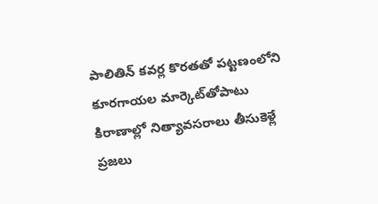పాలితిన్‌ కవర్ల కొరతతో పట్టణంలోని కూరగాయల మార్కెట్‌తోపాటు కిరాణాల్లో నిత్యావసరాలు తీసుకెళ్లే ప్రజలు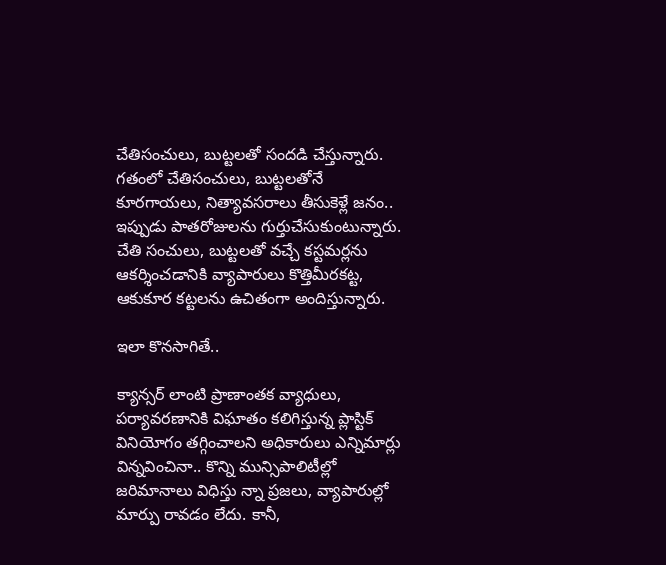చేతిసంచులు, బుట్టలతో సందడి చేస్తున్నారు. గతంలో చేతిసంచులు, బుట్టలతోనే కూరగాయలు, నిత్యావసరాలు తీసుకెళ్లే జనం.. ఇప్పుడు పాతరోజులను గుర్తుచేసుకుంటున్నారు. చేతి సంచులు, బుట్టలతో వచ్చే కస్టమర్లను ఆకర్శించడానికి వ్యాపారులు కొత్తిమీరకట్ట, ఆకుకూర కట్టలను ఉచితంగా అందిస్తున్నారు.

ఇలా కొనసాగితే..

క్యాన్సర్‌ లాంటి ప్రాణాంతక వ్యాధులు, పర్యావరణానికి విఘాతం కలిగిస్తున్న ప్లాస్టిక్‌ వినియోగం తగ్గించాలని అధికారులు ఎన్నిమార్లు విన్నవించినా.. కొన్ని మున్సిపాలిటీల్లో జరిమానాలు విధిస్తు న్నా ప్రజలు, వ్యాపారుల్లో మార్పు రావడం లేదు. కానీ,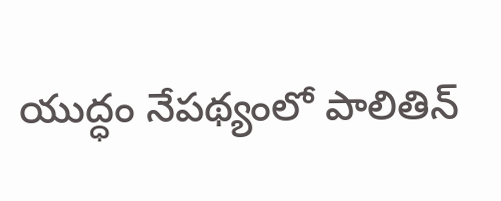యుద్ధం నేపథ్యంలో పాలితిన్‌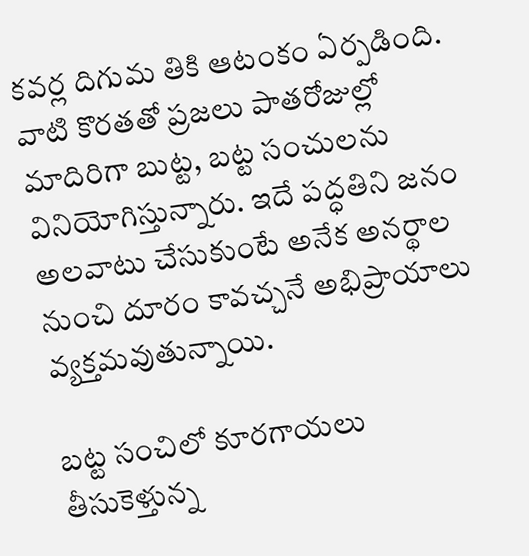కవర్ల దిగుమ తికి ఆటంకం ఏర్పడింది. వాటి కొరతతో ప్రజలు పాతరోజుల్లో మాదిరిగా బుట్ట, బట్ట సంచులను వినియోగిస్తున్నారు. ఇదే పద్ధతిని జనం అలవాటు చేసుకుంటే అనేక అనర్థాల నుంచి దూరం కావచ్చనే అభిప్రాయాలు వ్యక్తమవుతున్నాయి.

బట్ట సంచిలో కూరగాయలు తీసుకెళ్తున్న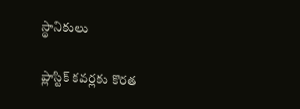స్థానికులు

ప్లాస్టిక్‌ కవర్లకు కొరత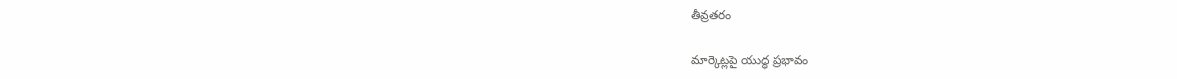తీవ్రతరం

మార్కెట్లపై యుద్ధ ప్రభావం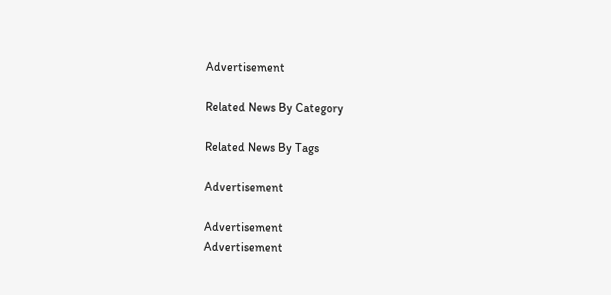Advertisement

Related News By Category

Related News By Tags

Advertisement

Advertisement
Advertisement